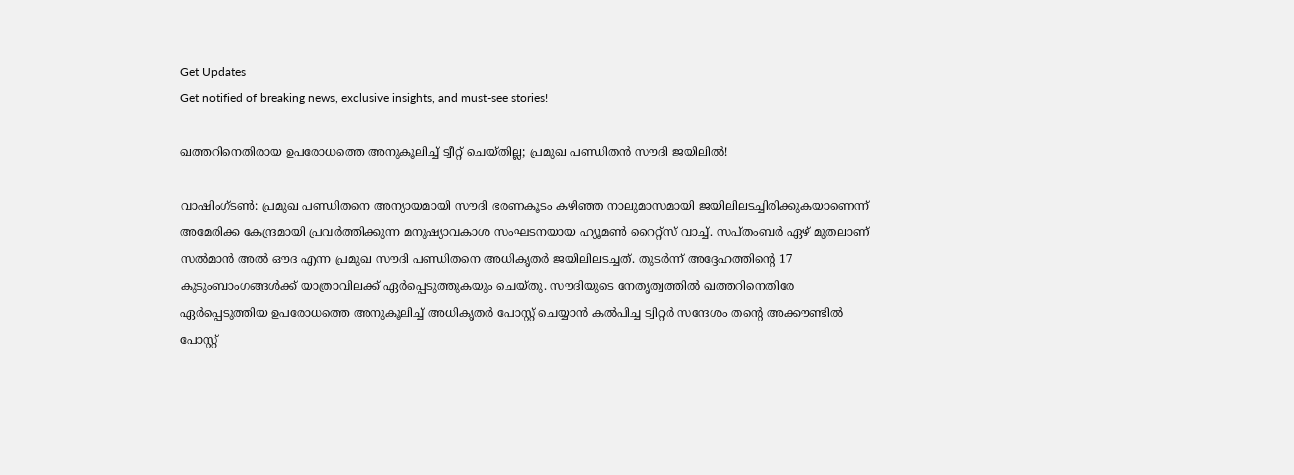Get Updates
Get notified of breaking news, exclusive insights, and must-see stories!

ഖത്തറിനെതിരായ ഉപരോധത്തെ അനുകൂലിച്ച് ട്വീറ്റ് ചെയ്തില്ല; പ്രമുഖ പണ്ഡിതന്‍ സൗദി ജയിലില്‍!

വാഷിംഗ്ടണ്‍: പ്രമുഖ പണ്ഡിതനെ അന്യായമായി സൗദി ഭരണകൂടം കഴിഞ്ഞ നാലുമാസമായി ജയിലിലടച്ചിരിക്കുകയാണെന്ന് അമേരിക്ക കേന്ദ്രമായി പ്രവര്‍ത്തിക്കുന്ന മനുഷ്യാവകാശ സംഘടനയായ ഹ്യൂമണ്‍ റൈറ്റ്‌സ് വാച്ച്. സപ്തംബര്‍ ഏഴ് മുതലാണ് സല്‍മാന്‍ അല്‍ ഔദ എന്ന പ്രമുഖ സൗദി പണ്ഡിതനെ അധികൃതര്‍ ജയിലിലടച്ചത്. തുടര്‍ന്ന് അദ്ദേഹത്തിന്റെ 17 കുടുംബാംഗങ്ങള്‍ക്ക് യാത്രാവിലക്ക് ഏര്‍പ്പെടുത്തുകയും ചെയ്തു. സൗദിയുടെ നേതൃത്വത്തില്‍ ഖത്തറിനെതിരേ ഏര്‍പ്പെടുത്തിയ ഉപരോധത്തെ അനുകൂലിച്ച് അധികൃതര്‍ പോസ്റ്റ് ചെയ്യാന്‍ കല്‍പിച്ച ട്വിറ്റര്‍ സന്ദേശം തന്റെ അക്കൗണ്ടില്‍ പോസ്റ്റ്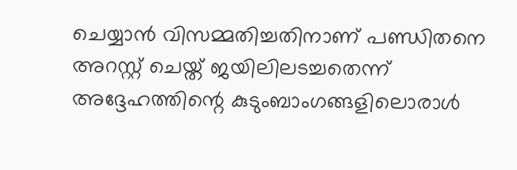ചെയ്യാന്‍ വിസമ്മതിച്ചതിനാണ് പണ്ഡിതനെ അറസ്റ്റ് ചെയ്ത് ജയിലിലടച്ചതെന്ന് അദ്ദേഹത്തിന്റെ കുടുംബാംഗങ്ങളിലൊരാള്‍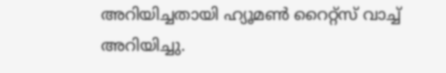അറിയിച്ചതായി ഹ്യൂമണ്‍ റൈറ്റ്‌സ് വാച്ച് അറിയിച്ചു.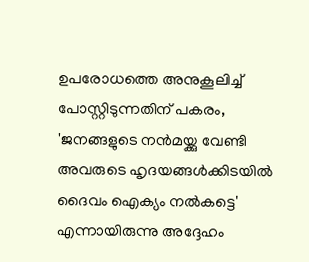ഉപരോധത്തെ അനുകൂലിച്ച് പോസ്റ്റിടുന്നതിന് പകരം, 'ജനങ്ങളുടെ നന്‍മയ്ക്കു വേണ്ടി അവരുടെ ഹൃദയങ്ങള്‍ക്കിടയില്‍ ദൈവം ഐക്യം നല്‍കട്ടെ' എന്നായിരുന്നു അദ്ദേഹം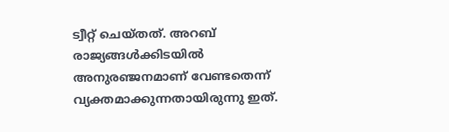ട്വീറ്റ് ചെയ്തത്. അറബ് രാജ്യങ്ങള്‍ക്കിടയില്‍ അനുരഞ്ജനമാണ് വേണ്ടതെന്ന് വ്യക്തമാക്കുന്നതായിരുന്നു ഇത്.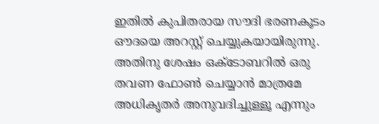ഇതില്‍ കുപിതരായ സൗദി ഭരണകൂടം ഔദയെ അറസ്റ്റ് ചെയ്യുകയായിരുന്നു. അതിനു ശേഷം ഒക്ടോബറില്‍ ഒരു തവണ ഫോണ്‍ ചെയ്യാന്‍ മാത്രമേ അധികൃതര്‍ അനുവദിച്ചുള്ളൂ എന്നും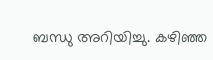ബന്ധു അറിയിച്ചു. കഴിഞ്ഞ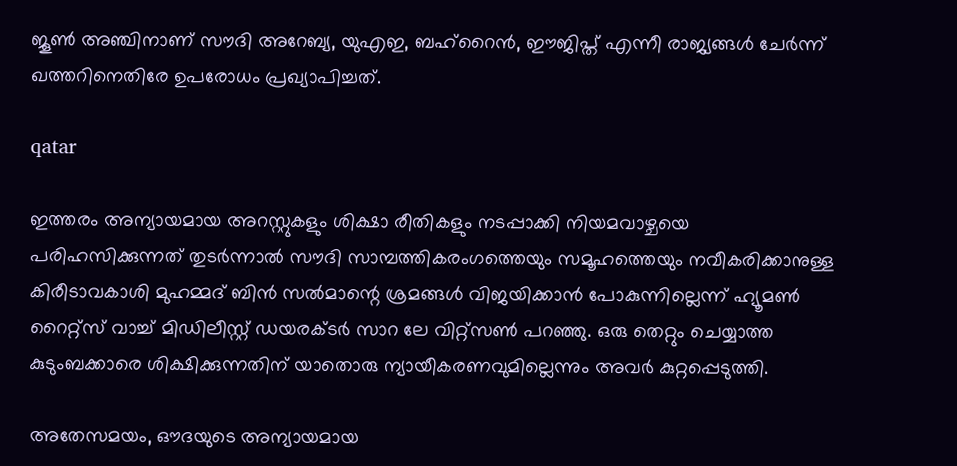ജൂണ്‍ അഞ്ചിനാണ് സൗദി അറേബ്യ, യുഎഇ, ബഹ്‌റൈന്‍, ഈജിപ്ത് എന്നീ രാജ്യങ്ങള്‍ ചേര്‍ന്ന് ഖത്തറിനെതിരേ ഉപരോധം പ്രഖ്യാപിച്ചത്.

qatar

ഇത്തരം അന്യായമായ അറസ്റ്റുകളും ശിക്ഷാ രീതികളും നടപ്പാക്കി നിയമവാഴ്ചയെ പരിഹസിക്കുന്നത് തുടര്‍ന്നാല്‍ സൗദി സാമ്പത്തികരംഗത്തെയും സമൂഹത്തെയും നവീകരിക്കാനുള്ള കിരീടാവകാശി മുഹമ്മദ് ബിന്‍ സല്‍മാന്റെ ശ്രമങ്ങള്‍ വിജയിക്കാന്‍ പോകുന്നില്ലെന്ന് ഹ്യൂമണ്‍ റൈറ്റ്‌സ് വാച്ച് മിഡിലീസ്റ്റ് ഡയരക്ടര്‍ സാറ ലേ വിറ്റ്‌സണ്‍ പറഞ്ഞു. ഒരു തെറ്റും ചെയ്യാത്ത കുടുംബക്കാരെ ശിക്ഷിക്കുന്നതിന് യാതൊരു ന്യായീകരണവുമില്ലെന്നും അവര്‍ കുറ്റപ്പെടുത്തി.

അതേസമയം, ഔദയുടെ അന്യായമായ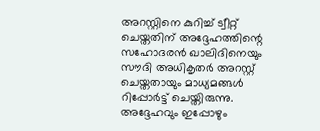അറസ്റ്റിനെ കുറിച്ച് ട്വീറ്റ് ചെയ്തതിന് അദ്ദേഹത്തിന്റെ സഹോദരന്‍ ഖാലിദിനെയും സൗദി അധികൃതര്‍ അറസ്റ്റ് ചെയ്തതായും മാധ്യമങ്ങള്‍ റിപ്പോര്‍ട്ട് ചെയ്തിരുന്നു. അദ്ദേഹവും ഇപ്പോഴും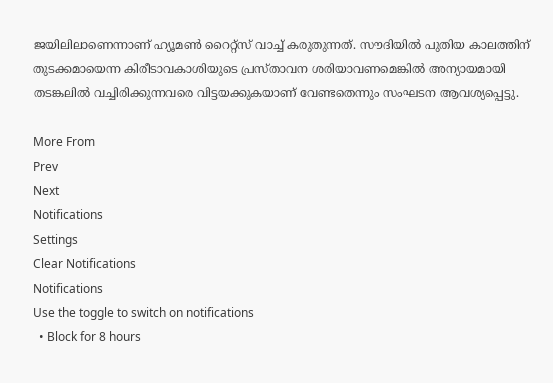ജയിലിലാണെന്നാണ് ഹ്യൂമണ്‍ റൈറ്റ്‌സ് വാച്ച് കരുതുന്നത്. സൗദിയില്‍ പുതിയ കാലത്തിന് തുടക്കമായെന്ന കിരീടാവകാശിയുടെ പ്രസ്താവന ശരിയാവണമെങ്കില്‍ അന്യായമായി തടങ്കലില്‍ വച്ചിരിക്കുന്നവരെ വിട്ടയക്കുകയാണ് വേണ്ടതെന്നും സംഘടന ആവശ്യപ്പെട്ടു.

More From
Prev
Next
Notifications
Settings
Clear Notifications
Notifications
Use the toggle to switch on notifications
  • Block for 8 hours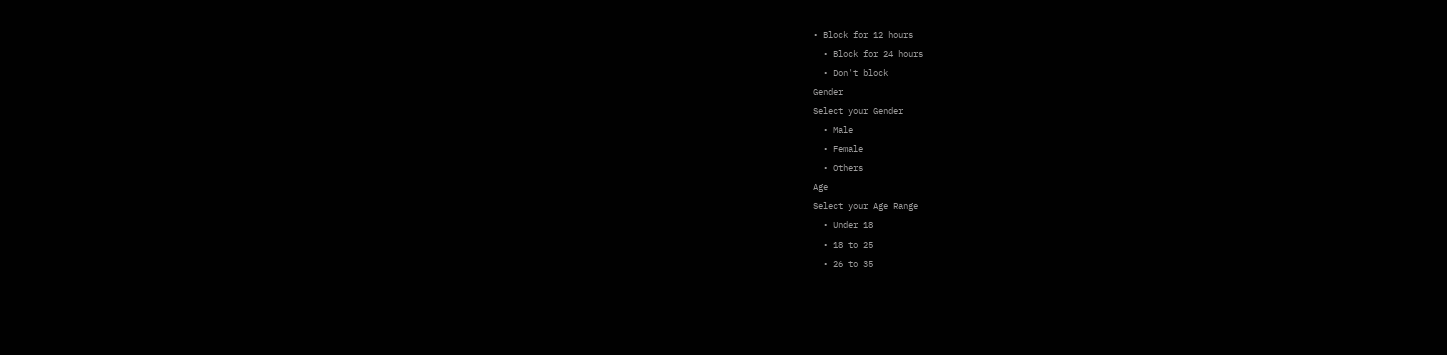• Block for 12 hours
  • Block for 24 hours
  • Don't block
Gender
Select your Gender
  • Male
  • Female
  • Others
Age
Select your Age Range
  • Under 18
  • 18 to 25
  • 26 to 35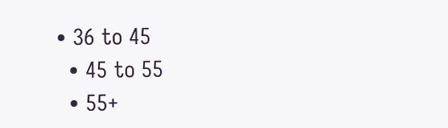• 36 to 45
  • 45 to 55
  • 55+